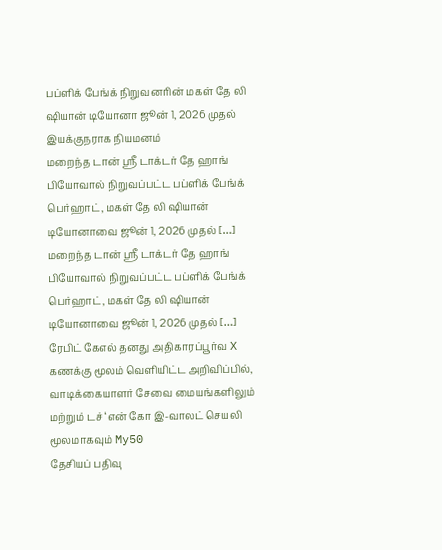பப்ளிக் பேங்க் நிறுவனரின் மகள் தே லி ஷியான் டியோனா ஜூன் 1, 2026 முதல் இயக்குநராக நியமனம்
மறைந்த டான் ஸ்ரீ டாக்டர் தே ஹாங் பியோவால் நிறுவப்பட்ட பப்ளிக் பேங்க் பெர்ஹாட், மகள் தே லி ஷியான் டியோனாவை ஜூன் 1, 2026 முதல் […]
மறைந்த டான் ஸ்ரீ டாக்டர் தே ஹாங் பியோவால் நிறுவப்பட்ட பப்ளிக் பேங்க் பெர்ஹாட், மகள் தே லி ஷியான் டியோனாவை ஜூன் 1, 2026 முதல் […]
ரேபிட் கேஎல் தனது அதிகாரப்பூர்வ X கணக்கு மூலம் வெளியிட்ட அறிவிப்பில், வாடிக்கையாளர் சேவை மையங்களிலும் மற்றும் டச் ‘என் கோ இ-வாலட் செயலி மூலமாகவும் My50
தேசியப் பதிவு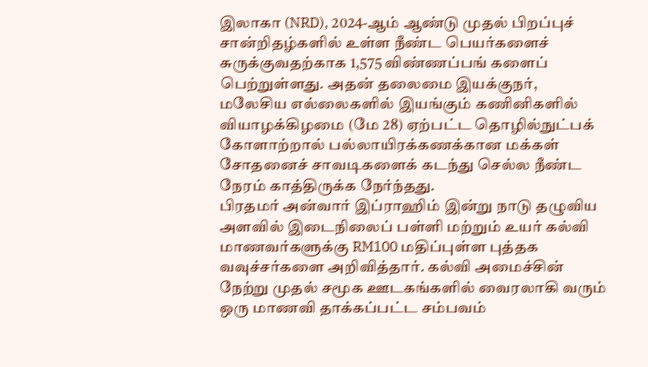இலாகா (NRD), 2024-ஆம் ஆண்டு முதல் பிறப்புச் சான்றிதழ்களில் உள்ள நீண்ட பெயர்களைச் சுருக்குவதற்காக 1,575 விண்ணப்பங் களைப் பெற்றுள்ளது. அதன் தலைமை இயக்குநர்,
மலேசிய எல்லைகளில் இயங்கும் கணினிகளில் வியாழக்கிழமை (மே 28) ஏற்பட்ட தொழில்நுட்பக் கோளாற்றால் பல்லாயிரக்கணக்கான மக்கள் சோதனைச் சாவடிகளைக் கடந்து செல்ல நீண்ட நேரம் காத்திருக்க நேர்ந்தது.
பிரதமர் அன்வார் இப்ராஹிம் இன்று நாடு தழுவிய அளவில் இடைநிலைப் பள்ளி மற்றும் உயர் கல்வி மாணவர்களுக்கு RM100 மதிப்புள்ள புத்தக வவுச்சர்களை அறிவித்தார். கல்வி அமைச்சின்
நேற்று முதல் சமூக ஊடகங்களில் வைரலாகி வரும் ஒரு மாணவி தாக்கப்பட்ட சம்பவம்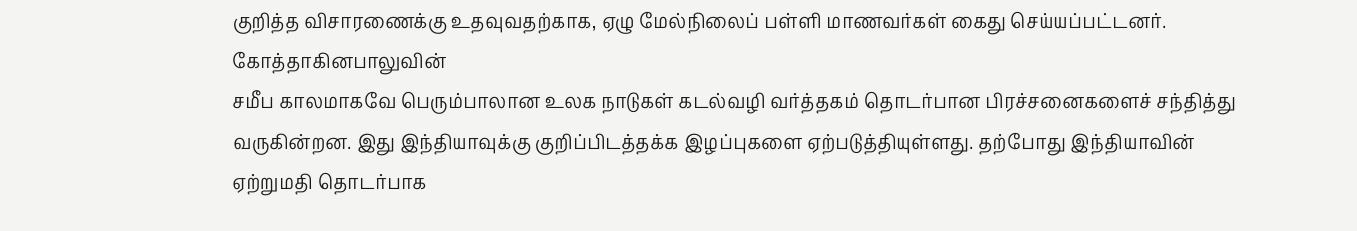குறித்த விசாரணைக்கு உதவுவதற்காக, ஏழு மேல்நிலைப் பள்ளி மாணவர்கள் கைது செய்யப்பட்டனர். கோத்தாகினபாலுவின்
சமீப காலமாகவே பெரும்பாலான உலக நாடுகள் கடல்வழி வர்த்தகம் தொடர்பான பிரச்சனைகளைச் சந்தித்து வருகின்றன. இது இந்தியாவுக்கு குறிப்பிடத்தக்க இழப்புகளை ஏற்படுத்தியுள்ளது. தற்போது இந்தியாவின் ஏற்றுமதி தொடர்பாக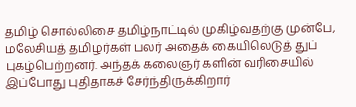தமிழ் சொல்லிசை தமிழ்நாட்டில் முகிழ்வதற்கு முன்பே, மலேசியத் தமிழர்கள் பலர் அதைக் கையிலெடுத் துப் புகழ்பெற்றனர். அந்தக் கலைஞர் களின் வரிசையில் இப்போது புதிதாகச் சேர்ந்திருக்கிறார்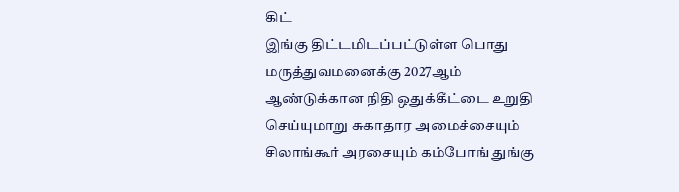கிட்
இங்கு திட்டமிடப்பட்டுள்ள பொது மருத்துவமனைக்கு 2027ஆம் ஆண்டுக்கான நிதி ஒதுக்கீட்டை உறுதி செய்யுமாறு சுகாதார அமைச்சையும் சிலாங்கூர் அரசையும் கம்போங் துங்கு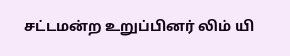சட்டமன்ற உறுப்பினர் லிம் யி